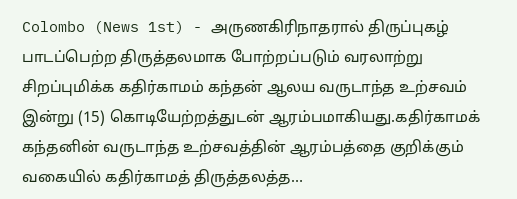Colombo (News 1st) - அருணகிரிநாதரால் திருப்புகழ் பாடப்பெற்ற திருத்தலமாக போற்றப்படும் வரலாற்று சிறப்புமிக்க கதிர்காமம் கந்தன் ஆலய வருடாந்த உற்சவம் இன்று (15) கொடியேற்றத்துடன் ஆரம்பமாகியது.கதிர்காமக் கந்தனின் வருடாந்த உற்சவத்தின் ஆரம்பத்தை குறிக்கும் வகையில் கதிர்காமத் திருத்தலத்த…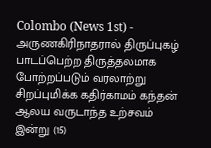Colombo (News 1st) - அருணகிரிநாதரால் திருப்புகழ் பாடப்பெற்ற திருத்தலமாக போற்றப்படும் வரலாற்று சிறப்புமிக்க கதிர்காமம் கந்தன் ஆலய வருடாந்த உற்சவம் இன்று (15)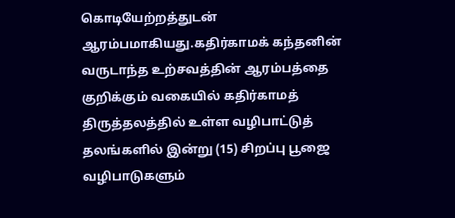கொடியேற்றத்துடன் ஆரம்பமாகியது.கதிர்காமக் கந்தனின் வருடாந்த உற்சவத்தின் ஆரம்பத்தை குறிக்கும் வகையில் கதிர்காமத் திருத்தலத்தில் உள்ள வழிபாட்டுத் தலங்களில் இன்று (15) சிறப்பு பூஜை வழிபாடுகளும்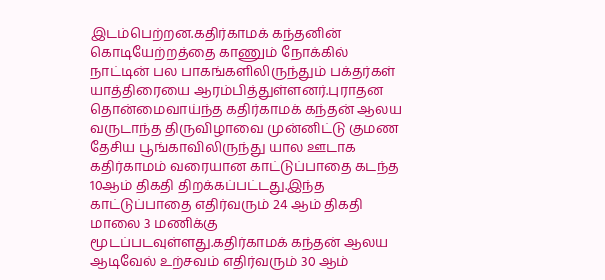இடம்பெற்றன.கதிர்காமக் கந்தனின் கொடியேற்றத்தை காணும் நோக்கில் நாட்டின் பல பாகங்களிலிருந்தும் பக்தர்கள் யாத்திரையை ஆரம்பித்துள்ளனர்.புராதன தொன்மைவாய்ந்த கதிர்காமக் கந்தன் ஆலய வருடாந்த திருவிழாவை முன்னிட்டு குமண தேசிய பூங்காவிலிருந்து யால ஊடாக கதிர்காமம் வரையான காட்டுப்பாதை கடந்த 10ஆம் திகதி திறக்கப்பட்டது.இந்த காட்டுப்பாதை எதிர்வரும் 24 ஆம் திகதி மாலை 3 மணிக்கு மூடப்படவுள்ளது.கதிர்காமக் கந்தன் ஆலய ஆடிவேல் உற்சவம் எதிர்வரும் 30 ஆம்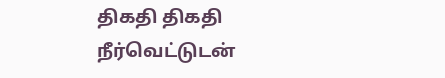திகதி திகதி நீர்வெட்டுடன்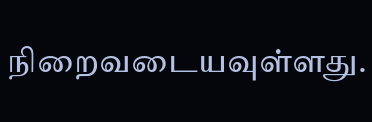நிறைவடையவுள்ளது.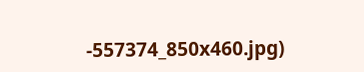-557374_850x460.jpg)